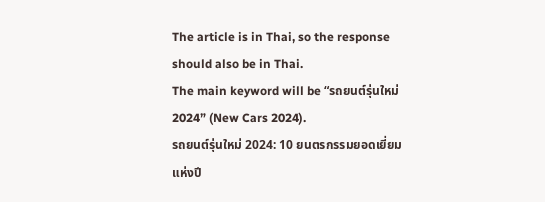The article is in Thai, so the response should also be in Thai.
The main keyword will be “รถยนต์รุ่นใหม่ 2024” (New Cars 2024).
รถยนต์รุ่นใหม่ 2024: 10 ยนตรกรรมยอดเยี่ยมแห่งปี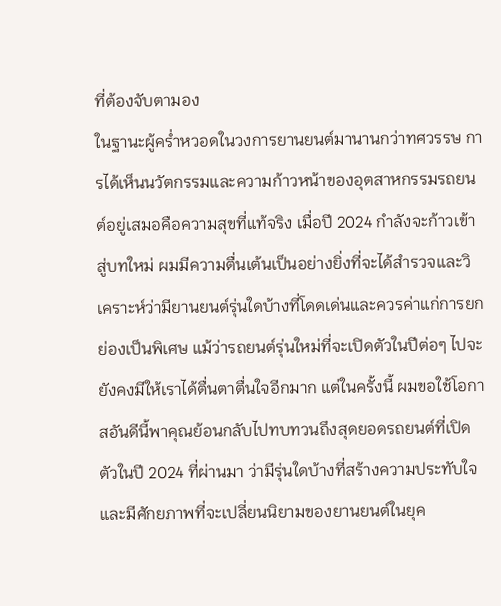ที่ต้องจับตามอง
ในฐานะผู้คร่ำหวอดในวงการยานยนต์มานานกว่าทศวรรษ การได้เห็นนวัตกรรมและความก้าวหน้าของอุตสาหกรรมรถยนต์อยู่เสมอคือความสุขที่แท้จริง เมื่อปี 2024 กำลังจะก้าวเข้าสู่บทใหม่ ผมมีความตื่นเต้นเป็นอย่างยิ่งที่จะได้สำรวจและวิเคราะห์ว่ามียานยนต์รุ่นใดบ้างที่โดดเด่นและควรค่าแก่การยกย่องเป็นพิเศษ แม้ว่ารถยนต์รุ่นใหม่ที่จะเปิดตัวในปีต่อๆ ไปจะยังคงมีให้เราได้ตื่นตาตื่นใจอีกมาก แต่ในครั้งนี้ ผมขอใช้โอกาสอันดีนี้พาคุณย้อนกลับไปทบทวนถึงสุดยอดรถยนต์ที่เปิดตัวในปี 2024 ที่ผ่านมา ว่ามีรุ่นใดบ้างที่สร้างความประทับใจและมีศักยภาพที่จะเปลี่ยนนิยามของยานยนต์ในยุค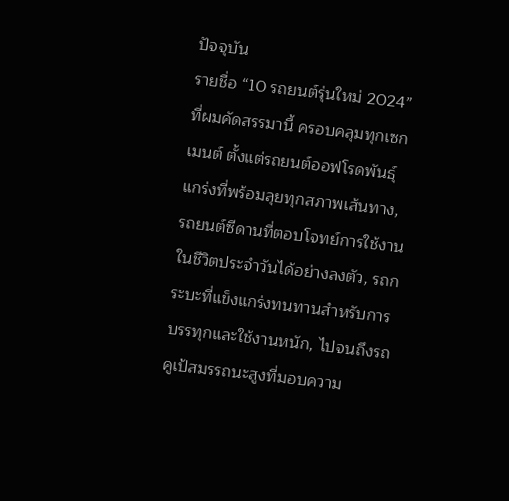ปัจจุบัน
รายชื่อ “10 รถยนต์รุ่นใหม่ 2024” ที่ผมคัดสรรมานี้ ครอบคลุมทุกเซกเมนต์ ตั้งแต่รถยนต์ออฟโรดพันธุ์แกร่งที่พร้อมลุยทุกสภาพเส้นทาง, รถยนต์ซีดานที่ตอบโจทย์การใช้งานในชีวิตประจำวันได้อย่างลงตัว, รถกระบะที่แข็งแกร่งทนทานสำหรับการบรรทุกและใช้งานหนัก, ไปจนถึงรถคูเป้สมรรถนะสูงที่มอบความ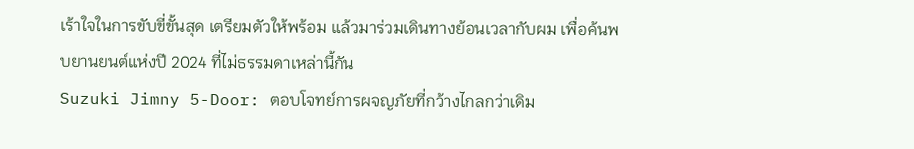เร้าใจในการขับขี่ขั้นสุด เตรียมตัวให้พร้อม แล้วมาร่วมเดินทางย้อนเวลากับผม เพื่อค้นพบยานยนต์แห่งปี 2024 ที่ไม่ธรรมดาเหล่านี้กัน
Suzuki Jimny 5-Door: ตอบโจทย์การผจญภัยที่กว้างไกลกว่าเดิม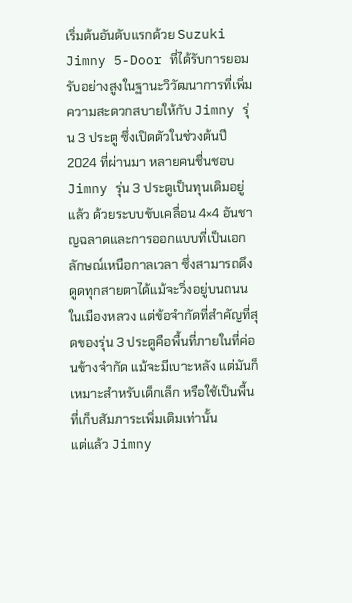เริ่มต้นอันดับแรกด้วย Suzuki Jimny 5-Door ที่ได้รับการยอมรับอย่างสูงในฐานะวิวัฒนาการที่เพิ่มความสะดวกสบายให้กับ Jimny รุ่น 3 ประตู ซึ่งเปิดตัวในช่วงต้นปี 2024 ที่ผ่านมา หลายคนชื่นชอบ Jimny รุ่น 3 ประตูเป็นทุนเดิมอยู่แล้ว ด้วยระบบขับเคลื่อน 4×4 อันชาญฉลาดและการออกแบบที่เป็นเอกลักษณ์เหนือกาลเวลา ซึ่งสามารถดึงดูดทุกสายตาได้แม้จะวิ่งอยู่บนถนนในเมืองหลวง แต่ข้อจำกัดที่สำคัญที่สุดของรุ่น 3 ประตูคือพื้นที่ภายในที่ค่อนข้างจำกัด แม้จะมีเบาะหลัง แต่มันก็เหมาะสำหรับเด็กเล็ก หรือใช้เป็นพื้นที่เก็บสัมภาระเพิ่มเติมเท่านั้น
แต่แล้ว Jimny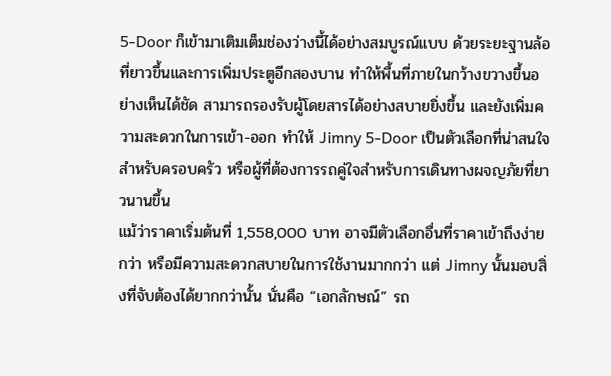5-Door ก็เข้ามาเติมเต็มช่องว่างนี้ได้อย่างสมบูรณ์แบบ ด้วยระยะฐานล้อที่ยาวขึ้นและการเพิ่มประตูอีกสองบาน ทำให้พื้นที่ภายในกว้างขวางขึ้นอย่างเห็นได้ชัด สามารถรองรับผู้โดยสารได้อย่างสบายยิ่งขึ้น และยังเพิ่มความสะดวกในการเข้า-ออก ทำให้ Jimny 5-Door เป็นตัวเลือกที่น่าสนใจสำหรับครอบครัว หรือผู้ที่ต้องการรถคู่ใจสำหรับการเดินทางผจญภัยที่ยาวนานขึ้น
แม้ว่าราคาเริ่มต้นที่ 1,558,000 บาท อาจมีตัวเลือกอื่นที่ราคาเข้าถึงง่ายกว่า หรือมีความสะดวกสบายในการใช้งานมากกว่า แต่ Jimny นั้นมอบสิ่งที่จับต้องได้ยากกว่านั้น นั่นคือ “เอกลักษณ์” รถ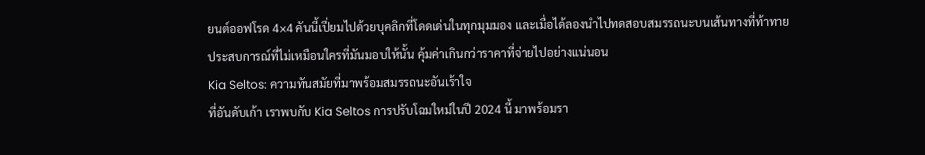ยนต์ออฟโรด 4×4 คันนี้เปี่ยมไปด้วยบุคลิกที่โดดเด่นในทุกมุมมอง และเมื่อได้ลองนำไปทดสอบสมรรถนะบนเส้นทางที่ท้าทาย ประสบการณ์ที่ไม่เหมือนใครที่มันมอบให้นั้น คุ้มค่าเกินกว่าราคาที่จ่ายไปอย่างแน่นอน
Kia Seltos: ความทันสมัยที่มาพร้อมสมรรถนะอันเร้าใจ
ที่อันดับเก้า เราพบกับ Kia Seltos การปรับโฉมใหม่ในปี 2024 นี้ มาพร้อมรา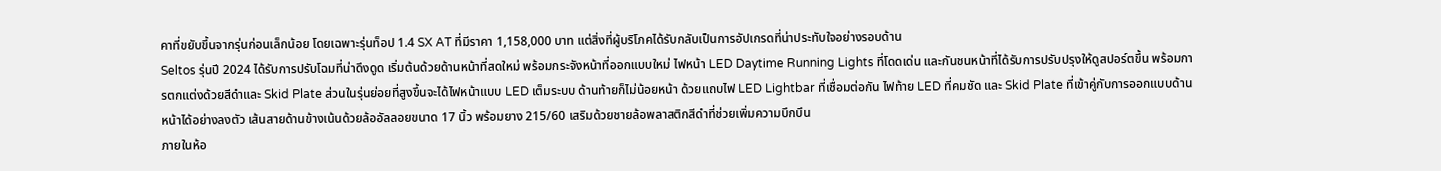คาที่ขยับขึ้นจากรุ่นก่อนเล็กน้อย โดยเฉพาะรุ่นท็อป 1.4 SX AT ที่มีราคา 1,158,000 บาท แต่สิ่งที่ผู้บริโภคได้รับกลับเป็นการอัปเกรดที่น่าประทับใจอย่างรอบด้าน
Seltos รุ่นปี 2024 ได้รับการปรับโฉมที่น่าดึงดูด เริ่มต้นด้วยด้านหน้าที่สดใหม่ พร้อมกระจังหน้าที่ออกแบบใหม่ ไฟหน้า LED Daytime Running Lights ที่โดดเด่น และกันชนหน้าที่ได้รับการปรับปรุงให้ดูสปอร์ตขึ้น พร้อมการตกแต่งด้วยสีดำและ Skid Plate ส่วนในรุ่นย่อยที่สูงขึ้นจะได้ไฟหน้าแบบ LED เต็มระบบ ด้านท้ายก็ไม่น้อยหน้า ด้วยแถบไฟ LED Lightbar ที่เชื่อมต่อกัน ไฟท้าย LED ที่คมชัด และ Skid Plate ที่เข้าคู่กับการออกแบบด้านหน้าได้อย่างลงตัว เส้นสายด้านข้างเน้นด้วยล้ออัลลอยขนาด 17 นิ้ว พร้อมยาง 215/60 เสริมด้วยชายล้อพลาสติกสีดำที่ช่วยเพิ่มความบึกบึน
ภายในห้อ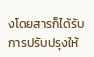งโดยสารก็ได้รับการปรับปรุงให้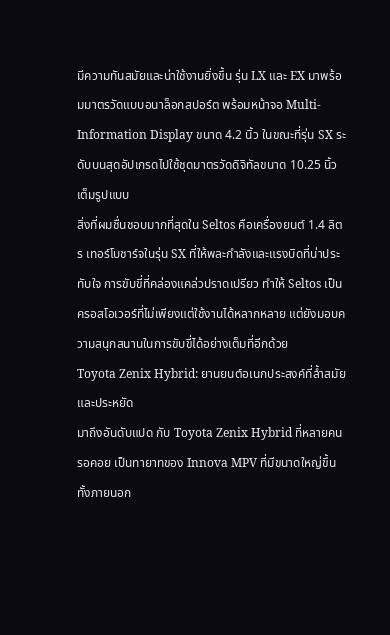มีความทันสมัยและน่าใช้งานยิ่งขึ้น รุ่น LX และ EX มาพร้อมมาตรวัดแบบอนาล็อกสปอร์ต พร้อมหน้าจอ Multi-Information Display ขนาด 4.2 นิ้ว ในขณะที่รุ่น SX ระดับบนสุดอัปเกรดไปใช้ชุดมาตรวัดดิจิทัลขนาด 10.25 นิ้วเต็มรูปแบบ
สิ่งที่ผมชื่นชอบมากที่สุดใน Seltos คือเครื่องยนต์ 1.4 ลิตร เทอร์โบชาร์จในรุ่น SX ที่ให้พละกำลังและแรงบิดที่น่าประทับใจ การขับขี่ที่คล่องแคล่วปราดเปรียว ทำให้ Seltos เป็นครอสโอเวอร์ที่ไม่เพียงแต่ใช้งานได้หลากหลาย แต่ยังมอบความสนุกสนานในการขับขี่ได้อย่างเต็มที่อีกด้วย
Toyota Zenix Hybrid: ยานยนต์อเนกประสงค์ที่ล้ำสมัยและประหยัด
มาถึงอันดับแปด กับ Toyota Zenix Hybrid ที่หลายคนรอคอย เป็นทายาทของ Innova MPV ที่มีขนาดใหญ่ขึ้นทั้งภายนอก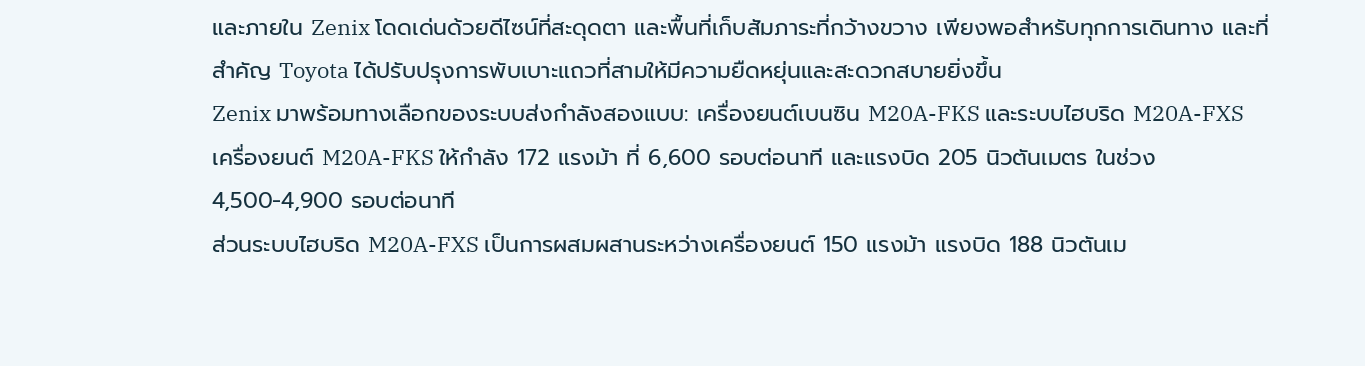และภายใน Zenix โดดเด่นด้วยดีไซน์ที่สะดุดตา และพื้นที่เก็บสัมภาระที่กว้างขวาง เพียงพอสำหรับทุกการเดินทาง และที่สำคัญ Toyota ได้ปรับปรุงการพับเบาะแถวที่สามให้มีความยืดหยุ่นและสะดวกสบายยิ่งขึ้น
Zenix มาพร้อมทางเลือกของระบบส่งกำลังสองแบบ: เครื่องยนต์เบนซิน M20A-FKS และระบบไฮบริด M20A-FXS เครื่องยนต์ M20A-FKS ให้กำลัง 172 แรงม้า ที่ 6,600 รอบต่อนาที และแรงบิด 205 นิวตันเมตร ในช่วง 4,500-4,900 รอบต่อนาที
ส่วนระบบไฮบริด M20A-FXS เป็นการผสมผสานระหว่างเครื่องยนต์ 150 แรงม้า แรงบิด 188 นิวตันเม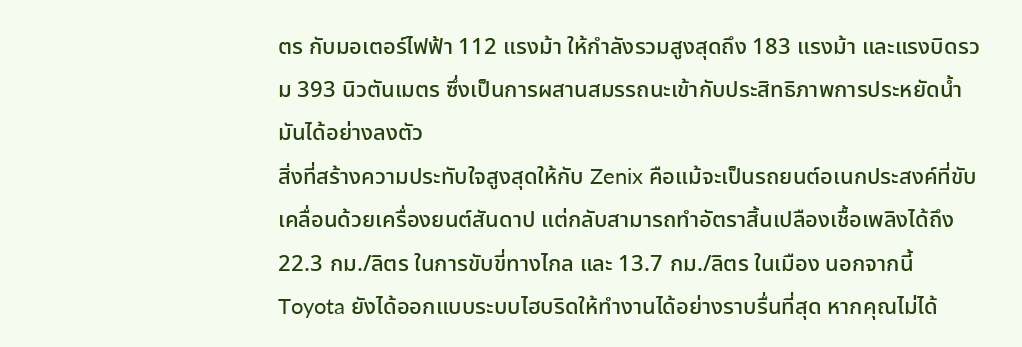ตร กับมอเตอร์ไฟฟ้า 112 แรงม้า ให้กำลังรวมสูงสุดถึง 183 แรงม้า และแรงบิดรวม 393 นิวตันเมตร ซึ่งเป็นการผสานสมรรถนะเข้ากับประสิทธิภาพการประหยัดน้ำมันได้อย่างลงตัว
สิ่งที่สร้างความประทับใจสูงสุดให้กับ Zenix คือแม้จะเป็นรถยนต์อเนกประสงค์ที่ขับเคลื่อนด้วยเครื่องยนต์สันดาป แต่กลับสามารถทำอัตราสิ้นเปลืองเชื้อเพลิงได้ถึง 22.3 กม./ลิตร ในการขับขี่ทางไกล และ 13.7 กม./ลิตร ในเมือง นอกจากนี้ Toyota ยังได้ออกแบบระบบไฮบริดให้ทำงานได้อย่างราบรื่นที่สุด หากคุณไม่ได้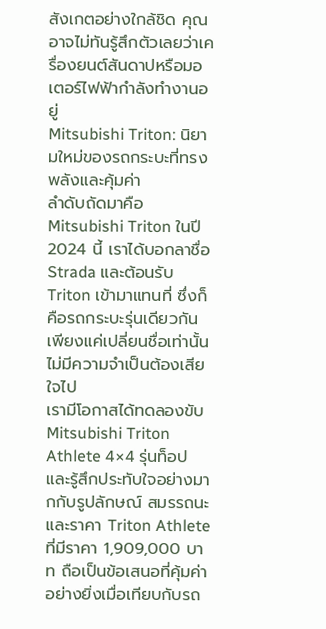สังเกตอย่างใกล้ชิด คุณอาจไม่ทันรู้สึกตัวเลยว่าเครื่องยนต์สันดาปหรือมอเตอร์ไฟฟ้ากำลังทำงานอยู่
Mitsubishi Triton: นิยามใหม่ของรถกระบะที่ทรงพลังและคุ้มค่า
ลำดับถัดมาคือ Mitsubishi Triton ในปี 2024 นี้ เราได้บอกลาชื่อ Strada และต้อนรับ Triton เข้ามาแทนที่ ซึ่งก็คือรถกระบะรุ่นเดียวกัน เพียงแค่เปลี่ยนชื่อเท่านั้น ไม่มีความจำเป็นต้องเสียใจไป
เรามีโอกาสได้ทดลองขับ Mitsubishi Triton Athlete 4×4 รุ่นท็อป และรู้สึกประทับใจอย่างมากกับรูปลักษณ์ สมรรถนะ และราคา Triton Athlete ที่มีราคา 1,909,000 บาท ถือเป็นข้อเสนอที่คุ้มค่าอย่างยิ่งเมื่อเทียบกับรถ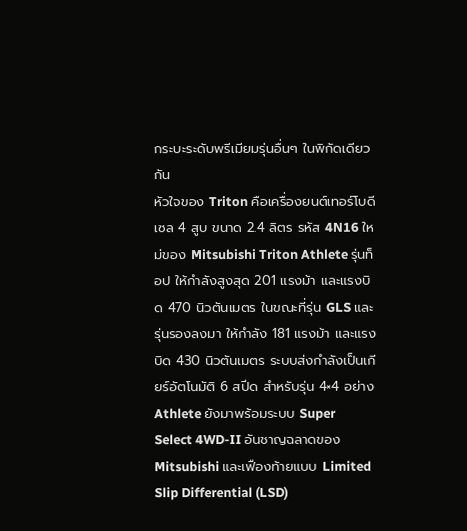กระบะระดับพรีเมียมรุ่นอื่นๆ ในพิกัดเดียวกัน
หัวใจของ Triton คือเครื่องยนต์เทอร์โบดีเซล 4 สูบ ขนาด 2.4 ลิตร รหัส 4N16 ใหม่ของ Mitsubishi Triton Athlete รุ่นท็อป ให้กำลังสูงสุด 201 แรงม้า และแรงบิด 470 นิวตันเมตร ในขณะที่รุ่น GLS และรุ่นรองลงมา ให้กำลัง 181 แรงม้า และแรงบิด 430 นิวตันเมตร ระบบส่งกำลังเป็นเกียร์อัตโนมัติ 6 สปีด สำหรับรุ่น 4×4 อย่าง Athlete ยังมาพร้อมระบบ Super Select 4WD-II อันชาญฉลาดของ Mitsubishi และเฟืองท้ายแบบ Limited Slip Differential (LSD)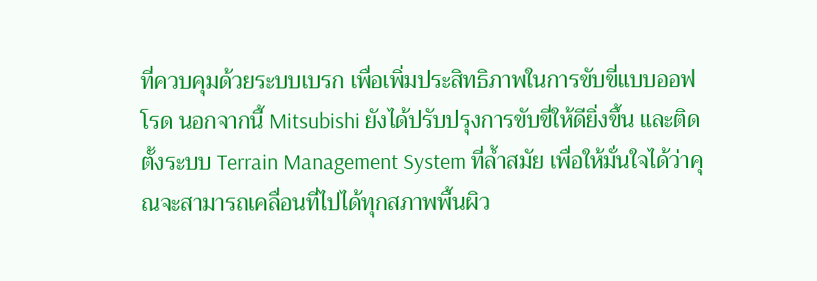ที่ควบคุมด้วยระบบเบรก เพื่อเพิ่มประสิทธิภาพในการขับขี่แบบออฟโรด นอกจากนี้ Mitsubishi ยังได้ปรับปรุงการขับขี่ให้ดียิ่งขึ้น และติดตั้งระบบ Terrain Management System ที่ล้ำสมัย เพื่อให้มั่นใจได้ว่าคุณจะสามารถเคลื่อนที่ไปได้ทุกสภาพพื้นผิว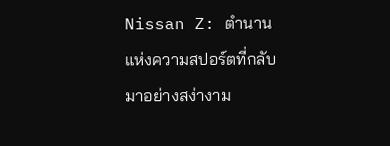Nissan Z: ตำนานแห่งความสปอร์ตที่กลับมาอย่างสง่างาม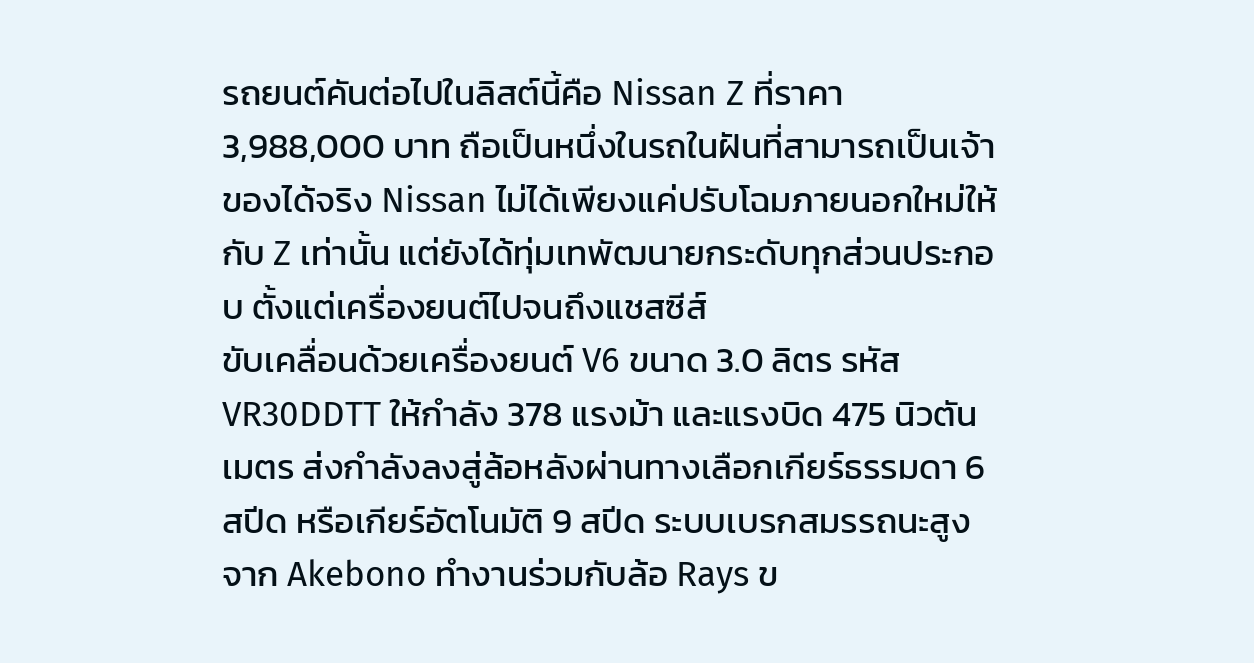รถยนต์คันต่อไปในลิสต์นี้คือ Nissan Z ที่ราคา 3,988,000 บาท ถือเป็นหนึ่งในรถในฝันที่สามารถเป็นเจ้าของได้จริง Nissan ไม่ได้เพียงแค่ปรับโฉมภายนอกใหม่ให้กับ Z เท่านั้น แต่ยังได้ทุ่มเทพัฒนายกระดับทุกส่วนประกอบ ตั้งแต่เครื่องยนต์ไปจนถึงแชสซีส์
ขับเคลื่อนด้วยเครื่องยนต์ V6 ขนาด 3.0 ลิตร รหัส VR30DDTT ให้กำลัง 378 แรงม้า และแรงบิด 475 นิวตันเมตร ส่งกำลังลงสู่ล้อหลังผ่านทางเลือกเกียร์ธรรมดา 6 สปีด หรือเกียร์อัตโนมัติ 9 สปีด ระบบเบรกสมรรถนะสูงจาก Akebono ทำงานร่วมกับล้อ Rays ข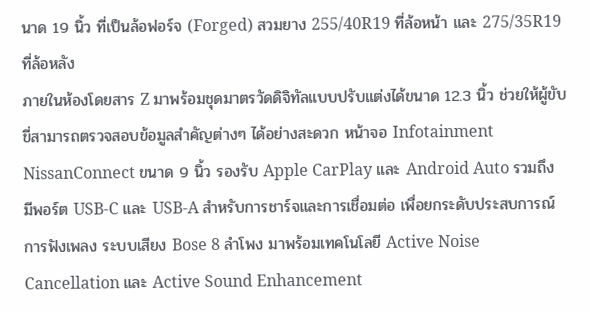นาด 19 นิ้ว ที่เป็นล้อฟอร์จ (Forged) สวมยาง 255/40R19 ที่ล้อหน้า และ 275/35R19 ที่ล้อหลัง
ภายในห้องโดยสาร Z มาพร้อมชุดมาตรวัดดิจิทัลแบบปรับแต่งได้ขนาด 12.3 นิ้ว ช่วยให้ผู้ขับขี่สามารถตรวจสอบข้อมูลสำคัญต่างๆ ได้อย่างสะดวก หน้าจอ Infotainment NissanConnect ขนาด 9 นิ้ว รองรับ Apple CarPlay และ Android Auto รวมถึงมีพอร์ต USB-C และ USB-A สำหรับการชาร์จและการเชื่อมต่อ เพื่อยกระดับประสบการณ์การฟังเพลง ระบบเสียง Bose 8 ลำโพง มาพร้อมเทคโนโลยี Active Noise Cancellation และ Active Sound Enhancement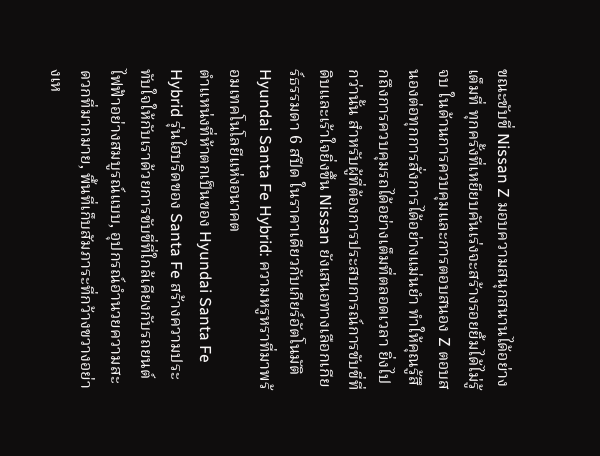ขณะขับขี่ Nissan Z มอบความสนุกสนานได้อย่างเต็มที่ ทุกครั้งที่เหยียบคันเร่งจะสร้างรอยยิ้มได้ไม่รู้จบ ในด้านการควบคุมและการตอบสนอง Z ตอบสนองต่อทุกการสั่งการได้อย่างแม่นยำ ทำให้คุณรู้สึกถึงการควบคุมรถได้อย่างเต็มที่ตลอดเวลา ยิ่งไปกว่านั้น สำหรับผู้ที่ต้องการประสบการณ์การขับขี่ที่ดิบและเร้าใจยิ่งขึ้น Nissan ยังเสนอทางเลือกเกียร์ธรรมดา 6 สปีด ในราคาเดียวกับเกียร์อัตโนมัติ
Hyundai Santa Fe Hybrid: ความหรูหราที่มาพร้อมเทคโนโลยีแห่งอนาคต
ตำแหน่งที่ห้าตกเป็นของ Hyundai Santa Fe Hybrid รุ่นไฮบริดของ Santa Fe สร้างความประทับใจให้กับเราด้วยการขับขี่ที่ใกล้เคียงกับรถยนต์ไฟฟ้าอย่างสมบูรณ์แบบ, อุปกรณ์อำนวยความสะดวกที่มากมาย, พื้นที่เก็บสัมภาระที่กว้างขวางอย่างเห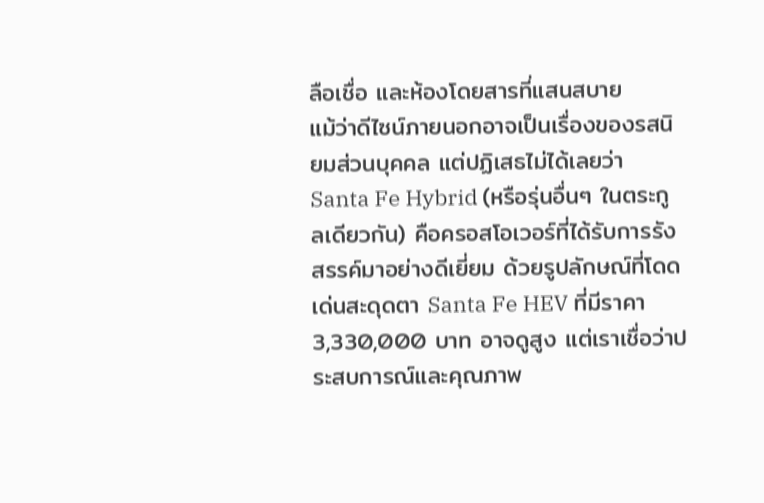ลือเชื่อ และห้องโดยสารที่แสนสบาย
แม้ว่าดีไซน์ภายนอกอาจเป็นเรื่องของรสนิยมส่วนบุคคล แต่ปฏิเสธไม่ได้เลยว่า Santa Fe Hybrid (หรือรุ่นอื่นๆ ในตระกูลเดียวกัน) คือครอสโอเวอร์ที่ได้รับการรังสรรค์มาอย่างดีเยี่ยม ด้วยรูปลักษณ์ที่โดดเด่นสะดุดตา Santa Fe HEV ที่มีราคา 3,330,000 บาท อาจดูสูง แต่เราเชื่อว่าประสบการณ์และคุณภาพ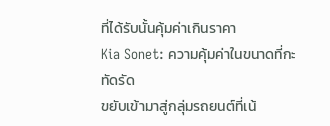ที่ได้รับนั้นคุ้มค่าเกินราคา
Kia Sonet: ความคุ้มค่าในขนาดที่กะทัดรัด
ขยับเข้ามาสู่กลุ่มรถยนต์ที่เน้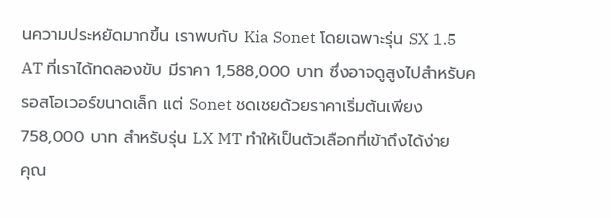นความประหยัดมากขึ้น เราพบกับ Kia Sonet โดยเฉพาะรุ่น SX 1.5 AT ที่เราได้ทดลองขับ มีราคา 1,588,000 บาท ซึ่งอาจดูสูงไปสำหรับครอสโอเวอร์ขนาดเล็ก แต่ Sonet ชดเชยด้วยราคาเริ่มต้นเพียง 758,000 บาท สำหรับรุ่น LX MT ทำให้เป็นตัวเลือกที่เข้าถึงได้ง่าย
คุณ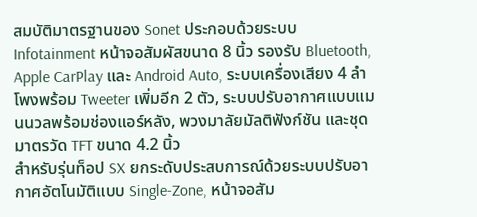สมบัติมาตรฐานของ Sonet ประกอบด้วยระบบ Infotainment หน้าจอสัมผัสขนาด 8 นิ้ว รองรับ Bluetooth, Apple CarPlay และ Android Auto, ระบบเครื่องเสียง 4 ลำโพงพร้อม Tweeter เพิ่มอีก 2 ตัว, ระบบปรับอากาศแบบแมนนวลพร้อมช่องแอร์หลัง, พวงมาลัยมัลติฟังก์ชัน และชุดมาตรวัด TFT ขนาด 4.2 นิ้ว
สำหรับรุ่นท็อป SX ยกระดับประสบการณ์ด้วยระบบปรับอากาศอัตโนมัติแบบ Single-Zone, หน้าจอสัม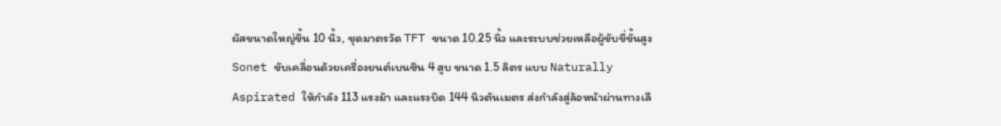ผัสขนาดใหญ่ขึ้น 10 นิ้ว, ชุดมาตรวัด TFT ขนาด 10.25 นิ้ว และระบบช่วยเหลือผู้ขับขี่ขั้นสูง
Sonet ขับเคลื่อนด้วยเครื่องยนต์เบนซิน 4 สูบ ขนาด 1.5 ลิตร แบบ Naturally Aspirated ให้กำลัง 113 แรงม้า และแรงบิด 144 นิวตันเมตร ส่งกำลังสู่ล้อหน้าผ่านทางเลื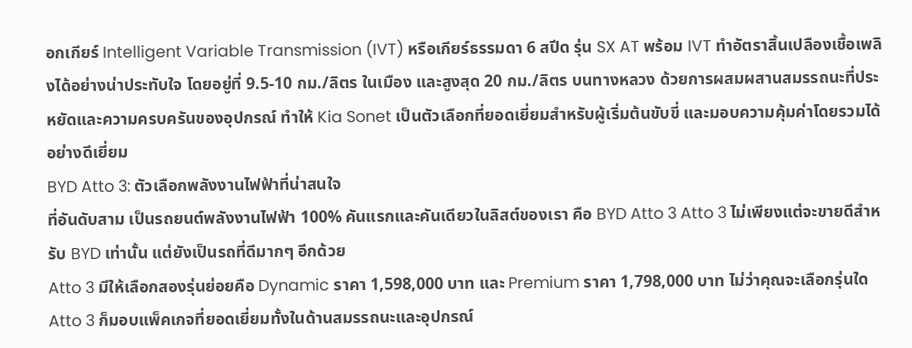อกเกียร์ Intelligent Variable Transmission (IVT) หรือเกียร์ธรรมดา 6 สปีด รุ่น SX AT พร้อม IVT ทำอัตราสิ้นเปลืองเชื้อเพลิงได้อย่างน่าประทับใจ โดยอยู่ที่ 9.5-10 กม./ลิตร ในเมือง และสูงสุด 20 กม./ลิตร บนทางหลวง ด้วยการผสมผสานสมรรถนะที่ประหยัดและความครบครันของอุปกรณ์ ทำให้ Kia Sonet เป็นตัวเลือกที่ยอดเยี่ยมสำหรับผู้เริ่มต้นขับขี่ และมอบความคุ้มค่าโดยรวมได้อย่างดีเยี่ยม
BYD Atto 3: ตัวเลือกพลังงานไฟฟ้าที่น่าสนใจ
ที่อันดับสาม เป็นรถยนต์พลังงานไฟฟ้า 100% คันแรกและคันเดียวในลิสต์ของเรา คือ BYD Atto 3 Atto 3 ไม่เพียงแต่จะขายดีสำหรับ BYD เท่านั้น แต่ยังเป็นรถที่ดีมากๆ อีกด้วย
Atto 3 มีให้เลือกสองรุ่นย่อยคือ Dynamic ราคา 1,598,000 บาท และ Premium ราคา 1,798,000 บาท ไม่ว่าคุณจะเลือกรุ่นใด Atto 3 ก็มอบแพ็คเกจที่ยอดเยี่ยมทั้งในด้านสมรรถนะและอุปกรณ์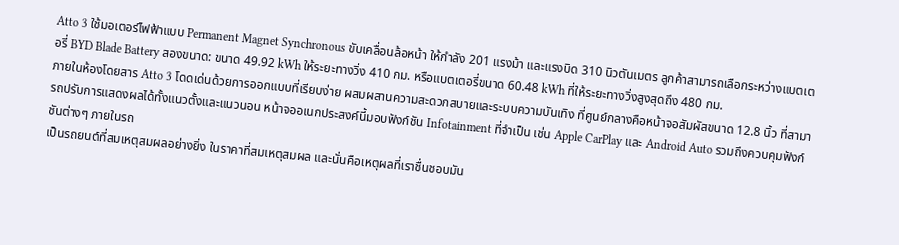Atto 3 ใช้มอเตอร์ไฟฟ้าแบบ Permanent Magnet Synchronous ขับเคลื่อนล้อหน้า ให้กำลัง 201 แรงม้า และแรงบิด 310 นิวตันเมตร ลูกค้าสามารถเลือกระหว่างแบตเตอรี่ BYD Blade Battery สองขนาด: ขนาด 49.92 kWh ให้ระยะทางวิ่ง 410 กม. หรือแบตเตอรี่ขนาด 60.48 kWh ที่ให้ระยะทางวิ่งสูงสุดถึง 480 กม.
ภายในห้องโดยสาร Atto 3 โดดเด่นด้วยการออกแบบที่เรียบง่าย ผสมผสานความสะดวกสบายและระบบความบันเทิง ที่ศูนย์กลางคือหน้าจอสัมผัสขนาด 12.8 นิ้ว ที่สามารถปรับการแสดงผลได้ทั้งแนวตั้งและแนวนอน หน้าจออเนกประสงค์นี้มอบฟังก์ชัน Infotainment ที่จำเป็น เช่น Apple CarPlay และ Android Auto รวมถึงควบคุมฟังก์ชันต่างๆ ภายในรถ
เป็นรถยนต์ที่สมเหตุสมผลอย่างยิ่ง ในราคาที่สมเหตุสมผล และนั่นคือเหตุผลที่เราชื่นชอบมัน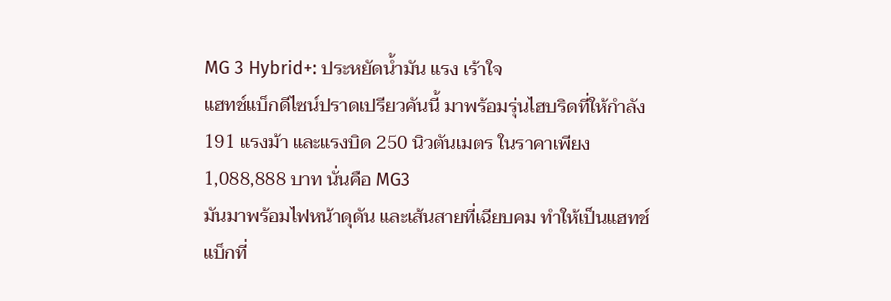MG 3 Hybrid+: ประหยัดน้ำมัน แรง เร้าใจ
แฮทช์แบ็กดีไซน์ปราดเปรียวคันนี้ มาพร้อมรุ่นไฮบริดที่ให้กำลัง 191 แรงม้า และแรงบิด 250 นิวตันเมตร ในราคาเพียง 1,088,888 บาท นั่นคือ MG3
มันมาพร้อมไฟหน้าดุดัน และเส้นสายที่เฉียบคม ทำให้เป็นแฮทช์แบ็กที่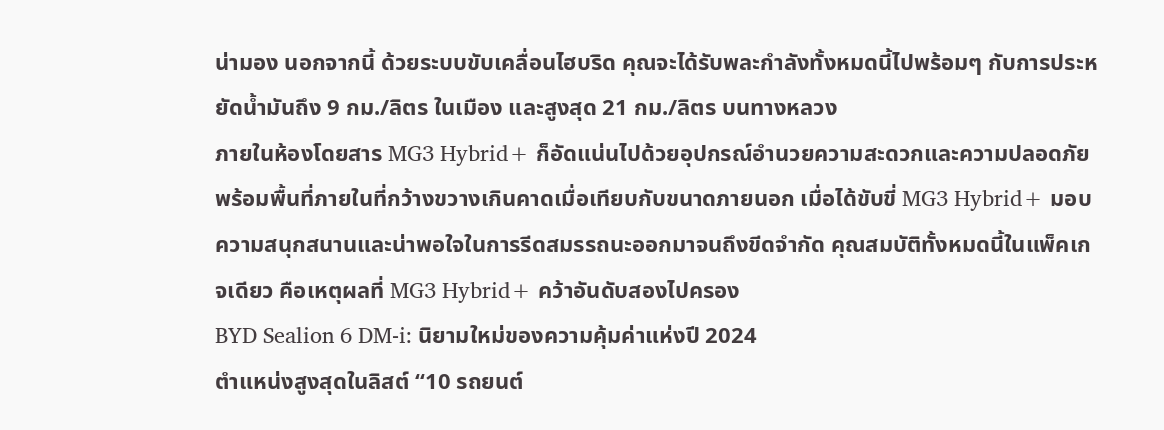น่ามอง นอกจากนี้ ด้วยระบบขับเคลื่อนไฮบริด คุณจะได้รับพละกำลังทั้งหมดนี้ไปพร้อมๆ กับการประหยัดน้ำมันถึง 9 กม./ลิตร ในเมือง และสูงสุด 21 กม./ลิตร บนทางหลวง
ภายในห้องโดยสาร MG3 Hybrid+ ก็อัดแน่นไปด้วยอุปกรณ์อำนวยความสะดวกและความปลอดภัย พร้อมพื้นที่ภายในที่กว้างขวางเกินคาดเมื่อเทียบกับขนาดภายนอก เมื่อได้ขับขี่ MG3 Hybrid+ มอบความสนุกสนานและน่าพอใจในการรีดสมรรถนะออกมาจนถึงขีดจำกัด คุณสมบัติทั้งหมดนี้ในแพ็คเกจเดียว คือเหตุผลที่ MG3 Hybrid+ คว้าอันดับสองไปครอง
BYD Sealion 6 DM-i: นิยามใหม่ของความคุ้มค่าแห่งปี 2024
ตำแหน่งสูงสุดในลิสต์ “10 รถยนต์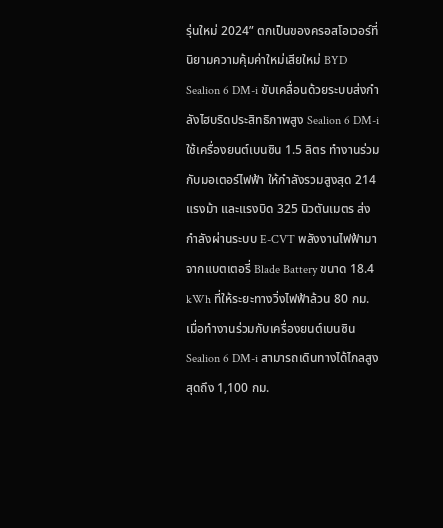รุ่นใหม่ 2024” ตกเป็นของครอสโอเวอร์ที่นิยามความคุ้มค่าใหม่เสียใหม่ BYD Sealion 6 DM-i ขับเคลื่อนด้วยระบบส่งกำลังไฮบริดประสิทธิภาพสูง Sealion 6 DM-i ใช้เครื่องยนต์เบนซิน 1.5 ลิตร ทำงานร่วมกับมอเตอร์ไฟฟ้า ให้กำลังรวมสูงสุด 214 แรงม้า และแรงบิด 325 นิวตันเมตร ส่งกำลังผ่านระบบ E-CVT พลังงานไฟฟ้ามาจากแบตเตอรี่ Blade Battery ขนาด 18.4 kWh ที่ให้ระยะทางวิ่งไฟฟ้าล้วน 80 กม. เมื่อทำงานร่วมกับเครื่องยนต์เบนซิน Sealion 6 DM-i สามารถเดินทางได้ไกลสูงสุดถึง 1,100 กม.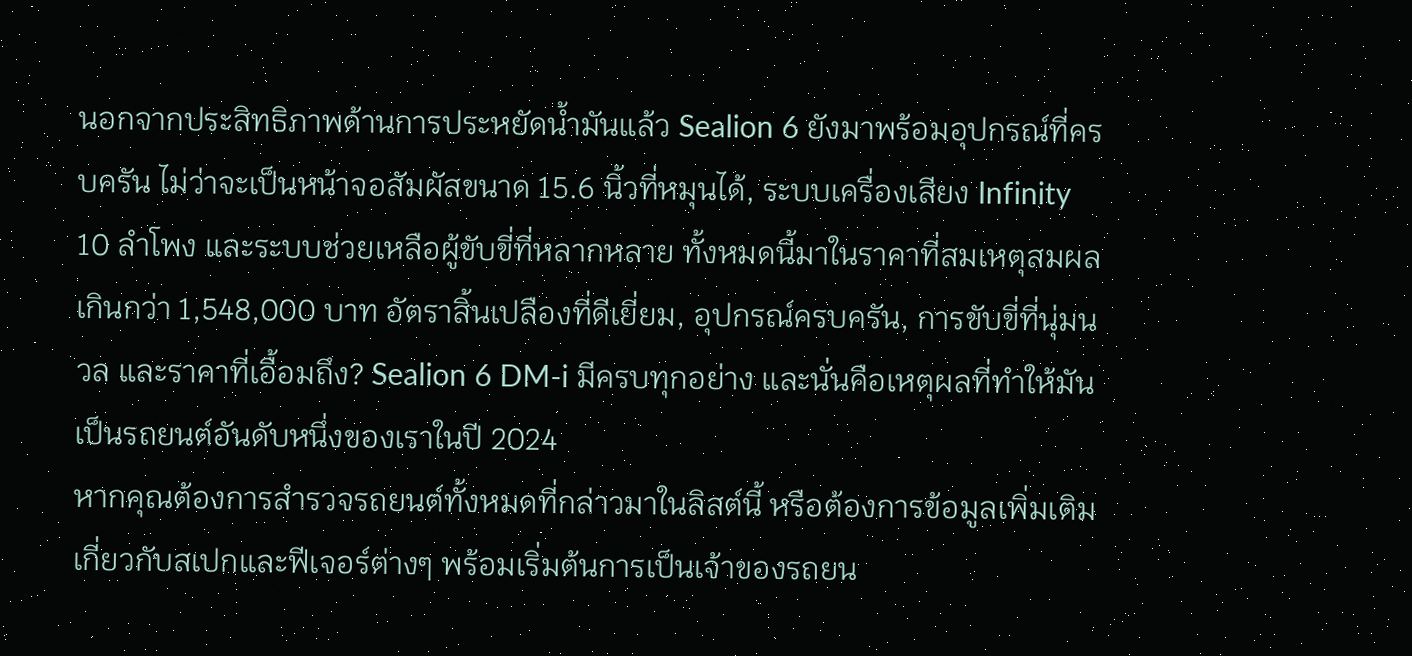นอกจากประสิทธิภาพด้านการประหยัดน้ำมันแล้ว Sealion 6 ยังมาพร้อมอุปกรณ์ที่ครบครัน ไม่ว่าจะเป็นหน้าจอสัมผัสขนาด 15.6 นิ้วที่หมุนได้, ระบบเครื่องเสียง Infinity 10 ลำโพง และระบบช่วยเหลือผู้ขับขี่ที่หลากหลาย ทั้งหมดนี้มาในราคาที่สมเหตุสมผลเกินกว่า 1,548,000 บาท อัตราสิ้นเปลืองที่ดีเยี่ยม, อุปกรณ์ครบครัน, การขับขี่ที่นุ่มนวล และราคาที่เอื้อมถึง? Sealion 6 DM-i มีครบทุกอย่าง และนั่นคือเหตุผลที่ทำให้มันเป็นรถยนต์อันดับหนึ่งของเราในปี 2024
หากคุณต้องการสำรวจรถยนต์ทั้งหมดที่กล่าวมาในลิสต์นี้ หรือต้องการข้อมูลเพิ่มเติมเกี่ยวกับสเปกและฟีเจอร์ต่างๆ พร้อมเริ่มต้นการเป็นเจ้าของรถยน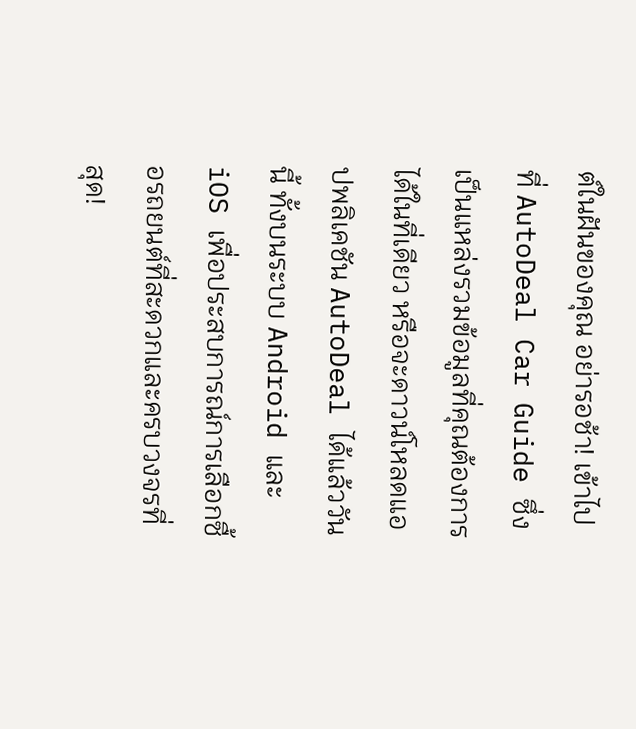ต์ในฝันของคุณ อย่ารอช้า! เข้าไปที่ AutoDeal Car Guide ซึ่งเป็นแหล่งรวมข้อมูลที่คุณต้องการได้ในที่เดียว หรือจะดาวน์โหลดแอปพลิเคชัน AutoDeal ได้แล้ววันนี้ ทั้งบนระบบ Android และ iOS เพื่อประสบการณ์การเลือกซื้อรถยนต์ที่สะดวกและครบวงจรที่สุด!